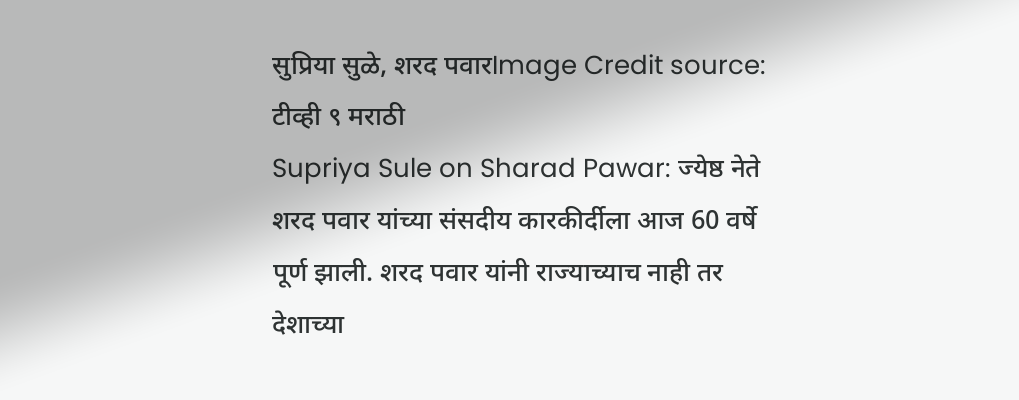सुप्रिया सुळे, शरद पवारImage Credit source: टीव्ही ९ मराठी
Supriya Sule on Sharad Pawar: ज्येष्ठ नेते शरद पवार यांच्या संसदीय कारकीर्दीला आज 60 वर्षे पूर्ण झाली. शरद पवार यांनी राज्याच्याच नाही तर देशाच्या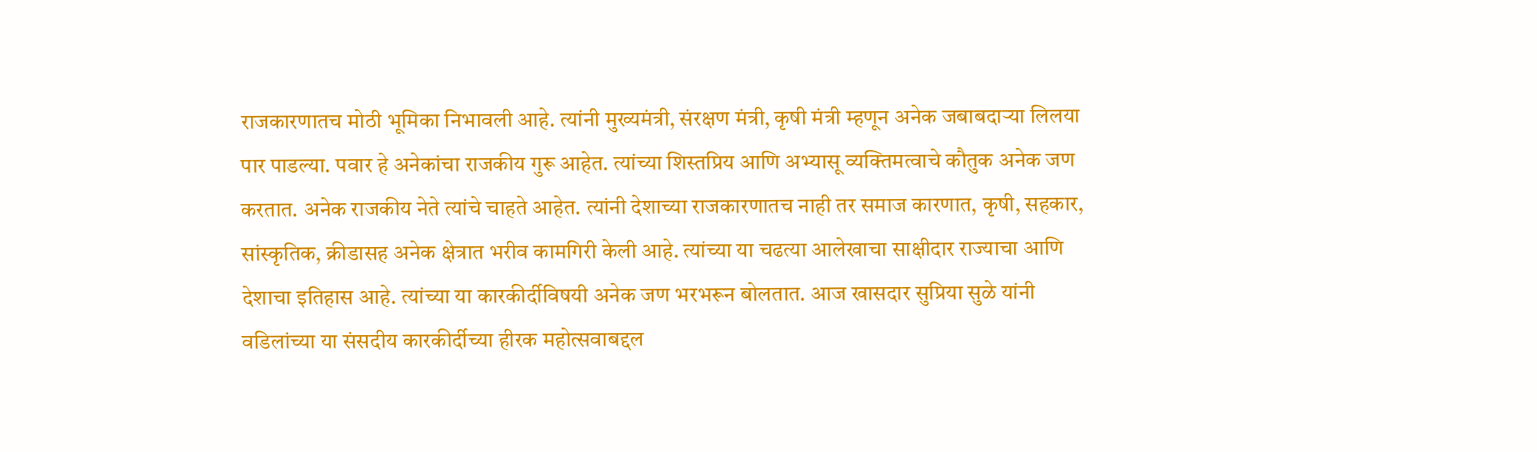राजकारणातच मोठी भूमिका निभावली आहे. त्यांनी मुख्यमंत्री, संरक्षण मंत्री, कृषी मंत्री म्हणून अनेक जबाबदाऱ्या लिलया पार पाडल्या. पवार हे अनेकांचा राजकीय गुरू आहेत. त्यांच्या शिस्तप्रिय आणि अभ्यासू व्यक्तिमत्वाचे कौतुक अनेक जण करतात. अनेक राजकीय नेते त्यांचे चाहते आहेत. त्यांनी देशाच्या राजकारणातच नाही तर समाज कारणात, कृषी, सहकार, सांस्कृतिक, क्रीडासह अनेक क्षेत्रात भरीव कामगिरी केली आहे. त्यांच्या या चढत्या आलेखाचा साक्षीदार राज्याचा आणि देशाचा इतिहास आहे. त्यांच्या या कारकीर्दीविषयी अनेक जण भरभरून बोलतात. आज खासदार सुप्रिया सुळे यांनी वडिलांच्या या संसदीय कारकीर्दीच्या हीरक महोत्सवाबद्दल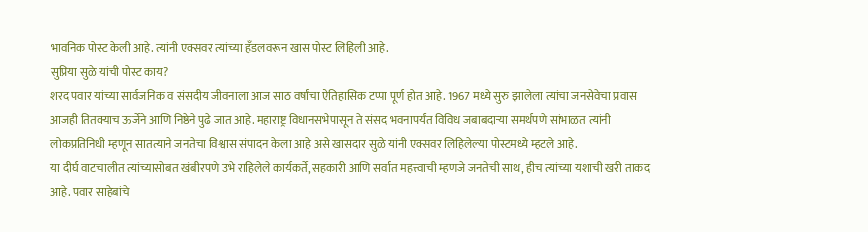भावनिक पोस्ट केली आहे. त्यांनी एक्सवर त्यांच्या हँडलवरून खास पोस्ट लिहिली आहे.
सुप्रिया सुळे यांची पोस्ट काय?
शरद पवार यांच्या सार्वजनिक व संसदीय जीवनाला आज साठ वर्षांचा ऐतिहासिक टप्पा पूर्ण होत आहे. 1967 मध्ये सुरु झालेला त्यांचा जनसेवेचा प्रवास आजही तितक्याच ऊर्जेने आणि निष्ठेने पुढे जात आहे. महाराष्ट्र विधानसभेपासून ते संसद भवनापर्यंत विविध जबाबदाऱ्या समर्थपणे सांभाळत त्यांनी लोकप्रतिनिधी म्हणून सातत्याने जनतेचा विश्वास संपादन केला आहे असे खासदार सुळे यांनी एक्सवर लिहिलेल्या पोस्टमध्ये म्हटले आहे.
या दीर्घ वाटचालीत त्यांच्यासोबत खंबीरपणे उभे राहिलेले कार्यकर्ते, सहकारी आणि सर्वात महत्त्वाची म्हणजे जनतेची साथ, हीच त्यांच्या यशाची खरी ताकद आहे. पवार साहेबांचे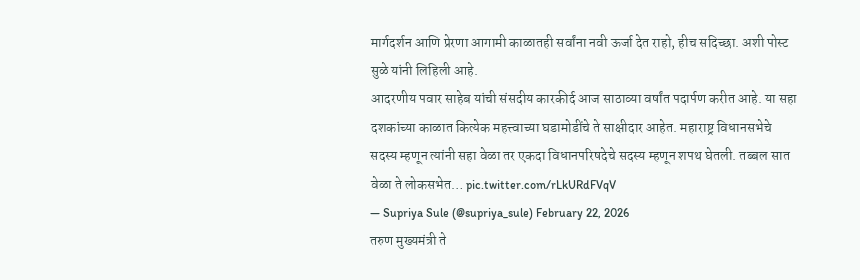मार्गदर्शन आणि प्रेरणा आगामी काळातही सर्वांना नवी ऊर्जा देत राहो, हीच सदिच्छा. अशी पोस्ट सुळे यांनी लिहिली आहे.
आदरणीय पवार साहेब यांची संसदीय कारकीर्द आज साठाव्या वर्षांत पदार्पण करीत आहे. या सहा दशकांच्या काळात कित्येक महत्त्वाच्या घडामोडींचे ते साक्षीदार आहेत. महाराष्ट्र विधानसभेचे सदस्य म्हणून त्यांनी सहा वेळा तर एकदा विधानपरिषदेचे सदस्य म्हणून शपथ घेतली. तब्बल सात वेळा ते लोकसभेत… pic.twitter.com/rLkURdFVqV
— Supriya Sule (@supriya_sule) February 22, 2026
तरुण मुख्यमंत्री ते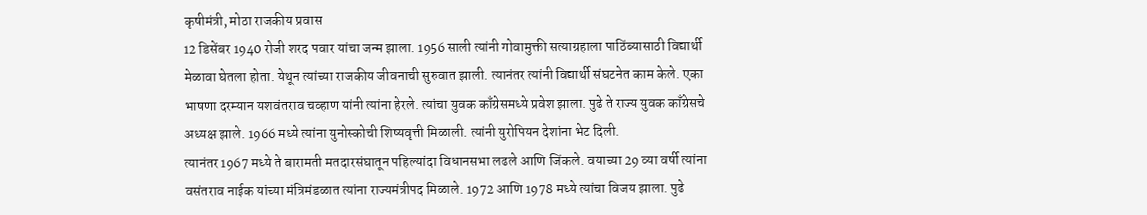कृषीमंत्री, मोठा राजकीय प्रवास
12 डिसेंबर 1940 रोजी शरद पवार यांचा जन्म झाला. 1956 साली त्यांनी गोवामुक्ती सत्याग्रहाला पाठिंब्यासाठी विद्यार्थी मेळावा घेतला होता. येथून त्यांच्या राजकीय जीवनाची सुरुवात झाली. त्यानंतर त्यांनी विद्यार्थी संघटनेत काम केले. एका भाषणा दरम्यान यशवंतराव चव्हाण यांनी त्यांना हेरले. त्यांचा युवक काँग्रेसमध्ये प्रवेश झाला. पुढे ते राज्य युवक काँग्रेसचे अध्यक्ष झाले. 1966 मध्ये त्यांना युनोस्कोची शिष्यवृत्ती मिळाली. त्यांनी युरोपियन देशांना भेट दिली.
त्यानंतर 1967 मध्ये ते बारामती मतदारसंघातून पहिल्यांदा विधानसभा लढले आणि जिंकले. वयाच्या 29 व्या वर्षी त्यांना वसंतराव नाईक यांच्या मंत्रिमंडळात त्यांना राज्यमंत्रीपद मिळाले. 1972 आणि 1978 मध्ये त्यांचा विजय झाला. पुढे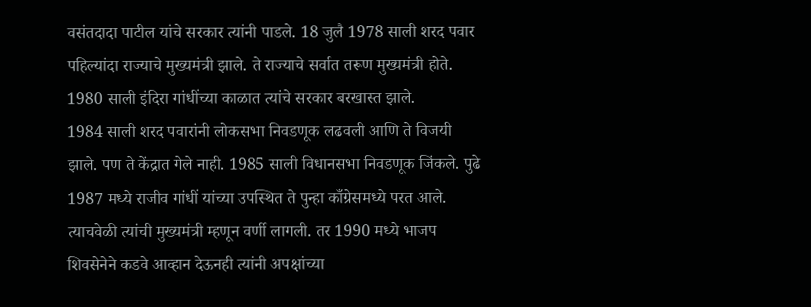वसंतदादा पाटील यांचे सरकार त्यांनी पाडले. 18 जुलै 1978 साली शरद पवार पहिल्यांदा राज्याचे मुख्यमंत्री झाले. ते राज्याचे सर्वात तरूण मुख्यमंत्री होते. 1980 साली इंदिरा गांधींच्या काळात त्यांचे सरकार बरखास्त झाले.
1984 साली शरद पवारांनी लोकसभा निवडणूक लढवली आणि ते विजयी झाले. पण ते केंद्रात गेले नाही. 1985 साली विधानसभा निवडणूक जिंकले. पुढे 1987 मध्ये राजीव गांधीं यांच्या उपस्थित ते पुन्हा काँग्रेसमध्ये परत आले. त्याचवेळी त्यांची मुख्यमंत्री म्हणून वर्णी लागली. तर 1990 मध्ये भाजप शिवसेनेने कडवे आव्हान देऊनही त्यांनी अपक्षांच्या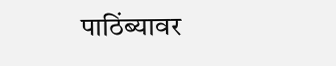पाठिंब्यावर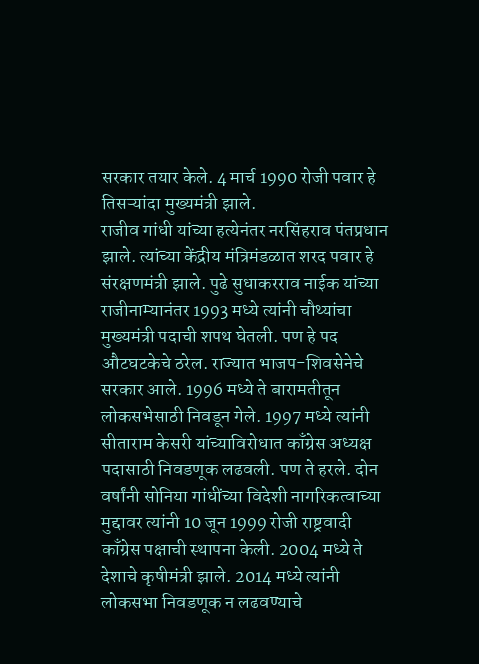सरकार तयार केले. 4 मार्च 1990 रोजी पवार हे तिसऱ्यांदा मुख्यमंत्री झाले.
राजीव गांधी यांच्या हत्येनंतर नरसिंहराव पंतप्रधान झाले. त्यांच्या केंद्रीय मंत्रिमंडळात शरद पवार हे संरक्षणमंत्री झाले. पुढे सुधाकरराव नाईक यांच्या राजीनाम्यानंतर 1993 मध्ये त्यांनी चौथ्यांचा मुख्यमंत्री पदाची शपथ घेतली. पण हे पद औटघटकेचे ठरेल. राज्यात भाजप-शिवसेनेचे सरकार आले. 1996 मध्ये ते बारामतीतून लोकसभेसाठी निवडून गेले. 1997 मध्ये त्यांनी सीताराम केसरी यांच्याविरोधात काँग्रेस अध्यक्ष पदासाठी निवडणूक लढवली. पण ते हरले. दोन वर्षांनी सोनिया गांधींच्या विदेशी नागरिकत्वाच्या मुद्दावर त्यांनी 10 जून 1999 रोजी राष्ट्रवादी काँग्रेस पक्षाची स्थापना केली. 2004 मध्ये ते देशाचे कृषीमंत्री झाले. 2014 मध्ये त्यांनी लोकसभा निवडणूक न लढवण्याचे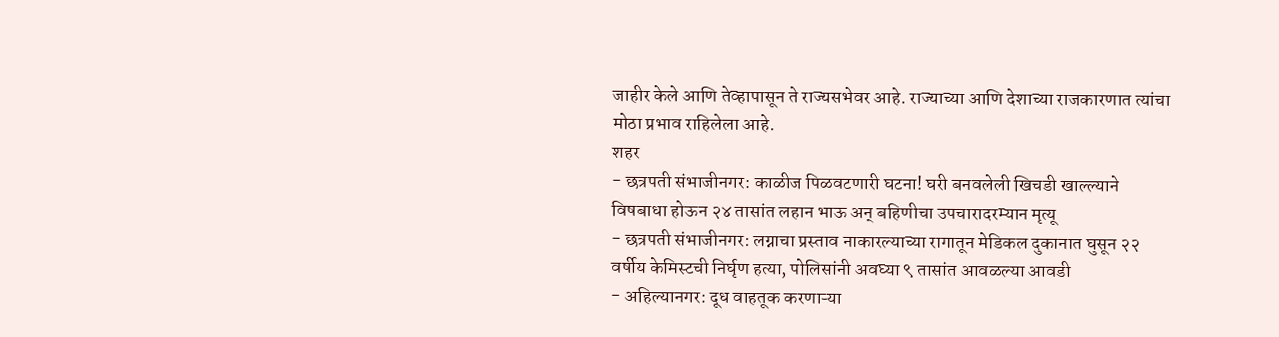जाहीर केले आणि तेव्हापासून ते राज्यसभेवर आहे. राज्याच्या आणि देशाच्या राजकारणात त्यांचा मोठा प्रभाव राहिलेला आहे.
शहर
- छत्रपती संभाजीनगर: काळीज पिळवटणारी घटना! घरी बनवलेली खिचडी खाल्ल्याने विषबाधा होऊन २४ तासांत लहान भाऊ अन् बहिणीचा उपचारादरम्यान मृत्यू
- छत्रपती संभाजीनगर: लग्नाचा प्रस्ताव नाकारल्याच्या रागातून मेडिकल दुकानात घुसून २२ वर्षीय केमिस्टची निर्घृण हत्या, पोलिसांनी अवघ्या ९ तासांत आवळल्या आवडी
- अहिल्यानगर: दूध वाहतूक करणाऱ्या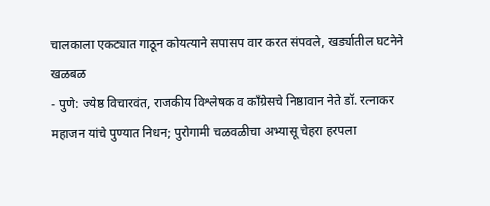चालकाला एकट्यात गाठून कोयत्याने सपासप वार करत संपवले, खर्ड्यातील घटनेने खळबळ
- पुणे: ज्येष्ठ विचारवंत, राजकीय विश्लेषक व काँग्रेसचे निष्ठावान नेते डॉ. रत्नाकर महाजन यांचे पुण्यात निधन; पुरोगामी चळवळीचा अभ्यासू चेहरा हरपला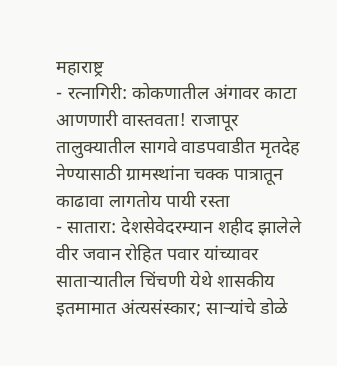महाराष्ट्र
- रत्नागिरी: कोकणातील अंगावर काटा आणणारी वास्तवता! राजापूर तालुक्यातील सागवे वाडपवाडीत मृतदेह नेण्यासाठी ग्रामस्थांना चक्क पात्रातून काढावा लागतोय पायी रस्ता
- सातारा: देशसेवेदरम्यान शहीद झालेले वीर जवान रोहित पवार यांच्यावर साताऱ्यातील चिंचणी येथे शासकीय इतमामात अंत्यसंस्कार; साऱ्यांचे डोळे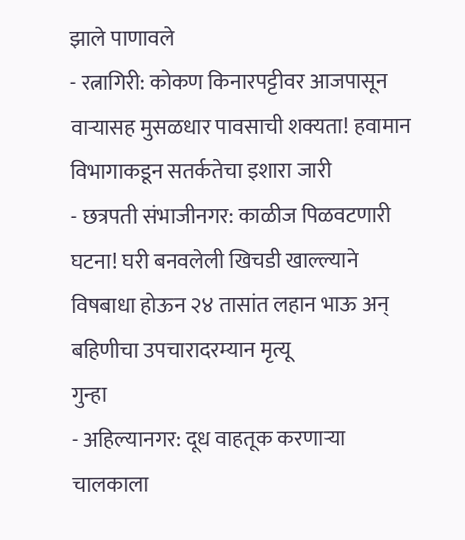झाले पाणावले
- रत्नागिरी: कोकण किनारपट्टीवर आजपासून वाऱ्यासह मुसळधार पावसाची शक्यता! हवामान विभागाकडून सतर्कतेचा इशारा जारी
- छत्रपती संभाजीनगर: काळीज पिळवटणारी घटना! घरी बनवलेली खिचडी खाल्ल्याने विषबाधा होऊन २४ तासांत लहान भाऊ अन् बहिणीचा उपचारादरम्यान मृत्यू
गुन्हा
- अहिल्यानगर: दूध वाहतूक करणाऱ्या चालकाला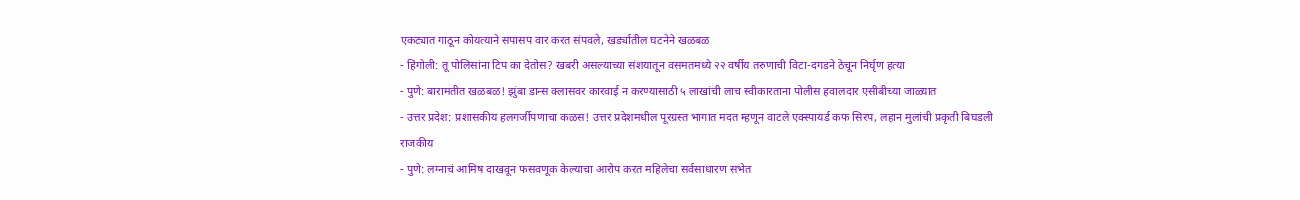एकट्यात गाठून कोयत्याने सपासप वार करत संपवले, खर्ड्यातील घटनेने खळबळ
- हिंगोली: तू पोलिसांना टिप का देतोस? खबरी असल्याच्या संशयातून वसमतमध्ये २२ वर्षीय तरुणाची विटा-दगडने ठेचून निर्घृण हत्या
- पुणे: बारामतीत खळबळ! झुंबा डान्स क्लासवर कारवाई न करण्यासाठी ५ लाखांची लाच स्वीकारताना पोलीस हवालदार एसीबीच्या जाळ्यात
- उत्तर प्रदेश: प्रशासकीय हलगर्जीपणाचा कळस! उत्तर प्रदेशमधील पूरग्रस्त भागात मदत म्हणून वाटले एक्स्पायर्ड कफ सिरप, लहान मुलांची प्रकृती बिघडली
राजकीय
- पुणे: लग्नाचं आमिष दाखवून फसवणूक केल्याचा आरोप करत महिलेचा सर्वसाधारण सभेत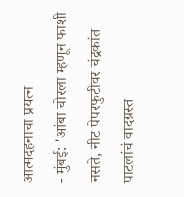आत्मदहनाचा प्रयत्न
- मुंबई: 'आंबा चोरला म्हणून फाशी नसते, नीट पेपरफुटीवर चंद्रकांत पाटलांचं वादग्रस्त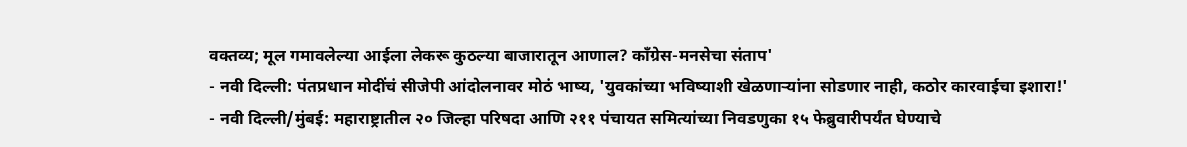वक्तव्य; मूल गमावलेल्या आईला लेकरू कुठल्या बाजारातून आणाल? काँग्रेस-मनसेचा संताप'
- नवी दिल्ली: पंतप्रधान मोदींचं सीजेपी आंदोलनावर मोठं भाष्य, 'युवकांच्या भविष्याशी खेळणाऱ्यांना सोडणार नाही, कठोर कारवाईचा इशारा!'
- नवी दिल्ली/मुंबई: महाराष्ट्रातील २० जिल्हा परिषदा आणि २११ पंचायत समित्यांच्या निवडणुका १५ फेब्रुवारीपर्यंत घेण्याचे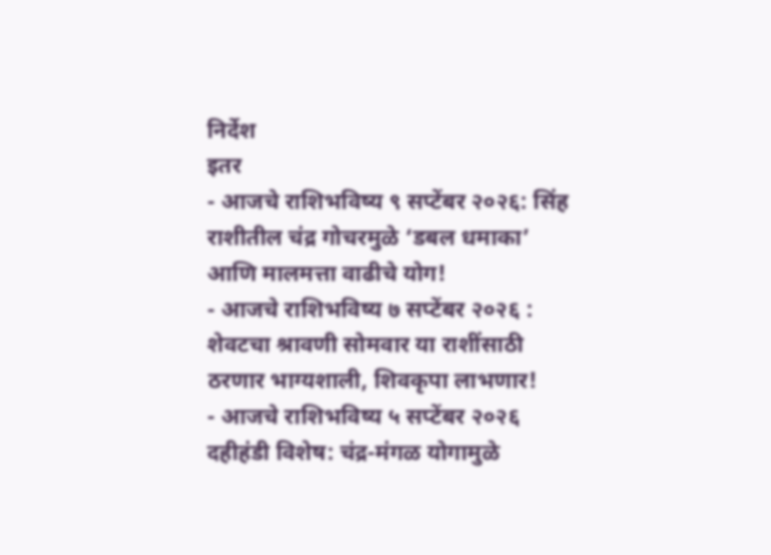निर्देश
इतर
- आजचे राशिभविष्य ९ सप्टेंबर २०२६: सिंह राशीतील चंद्र गोचरमुळे ‘डबल धमाका’ आणि मालमत्ता वाढीचे योग!
- आजचे राशिभविष्य ७ सप्टेंबर २०२६ : शेवटचा श्रावणी सोमवार या राशींसाठी ठरणार भाग्यशाली, शिवकृपा लाभणार!
- आजचे राशिभविष्य ५ सप्टेंबर २०२६ दहीहंडी विशेष: चंद्र-मंगळ योगामुळे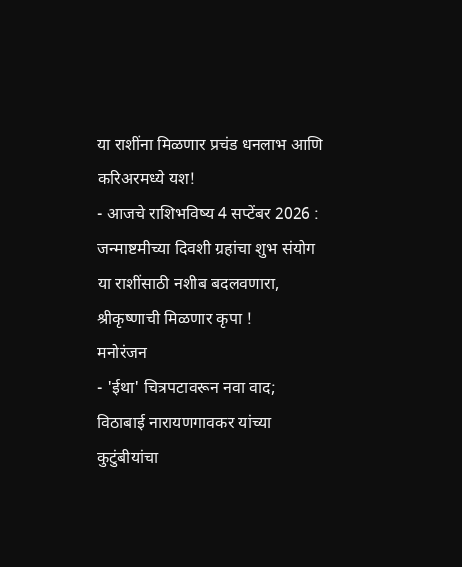या राशींना मिळणार प्रचंड धनलाभ आणि करिअरमध्ये यश!
- आजचे राशिभविष्य 4 सप्टेंबर 2026 : जन्माष्टमीच्या दिवशी ग्रहांचा शुभ संयोग या राशींसाठी नशीब बदलवणारा, श्रीकृष्णाची मिळणार कृपा !
मनोरंजन
- 'ईथा' चित्रपटावरून नवा वाद; विठाबाई नारायणगावकर यांच्या कुटुंबीयांचा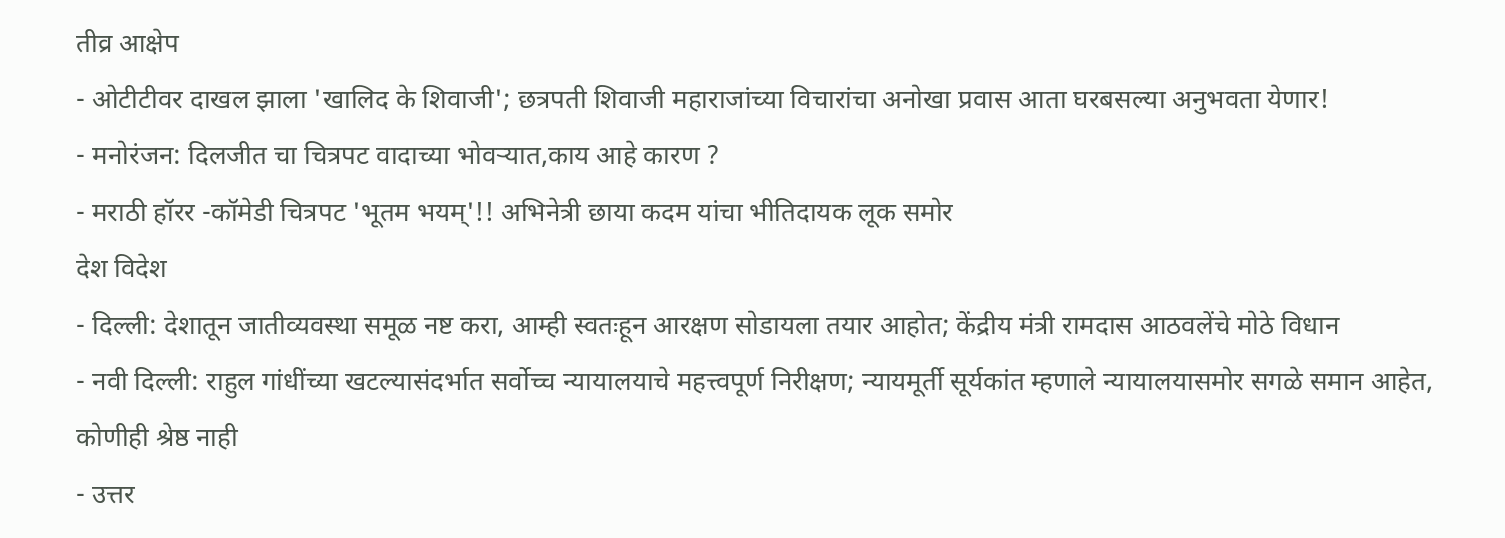तीव्र आक्षेप
- ओटीटीवर दाखल झाला 'खालिद के शिवाजी'; छत्रपती शिवाजी महाराजांच्या विचारांचा अनोखा प्रवास आता घरबसल्या अनुभवता येणार!
- मनोरंजन: दिलजीत चा चित्रपट वादाच्या भोवऱ्यात,काय आहे कारण ?
- मराठी हॉरर -कॉमेडी चित्रपट 'भूतम भयम्'!! अभिनेत्री छाया कदम यांचा भीतिदायक लूक समोर
देश विदेश
- दिल्ली: देशातून जातीव्यवस्था समूळ नष्ट करा, आम्ही स्वतःहून आरक्षण सोडायला तयार आहोत; केंद्रीय मंत्री रामदास आठवलेंचे मोठे विधान
- नवी दिल्ली: राहुल गांधींच्या खटल्यासंदर्भात सर्वोच्च न्यायालयाचे महत्त्वपूर्ण निरीक्षण; न्यायमूर्ती सूर्यकांत म्हणाले न्यायालयासमोर सगळे समान आहेत, कोणीही श्रेष्ठ नाही
- उत्तर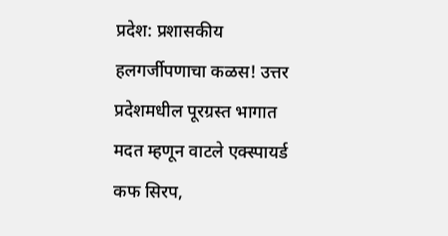प्रदेश: प्रशासकीय हलगर्जीपणाचा कळस! उत्तर प्रदेशमधील पूरग्रस्त भागात मदत म्हणून वाटले एक्स्पायर्ड कफ सिरप,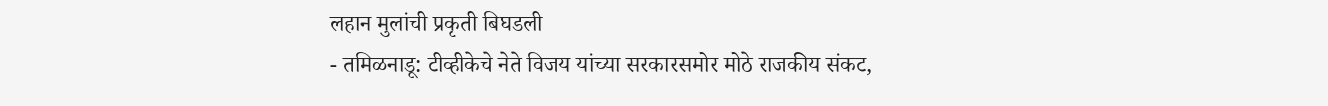लहान मुलांची प्रकृती बिघडली
- तमिळनाडू: टीव्हीकेचे नेते विजय यांच्या सरकारसमोर मोठे राजकीय संकट,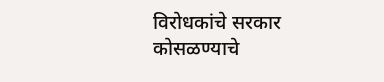विरोधकांचे सरकार कोसळण्याचे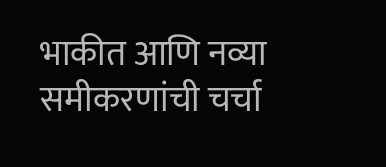भाकीत आणि नव्या समीकरणांची चर्चा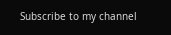Subscribe to my channel